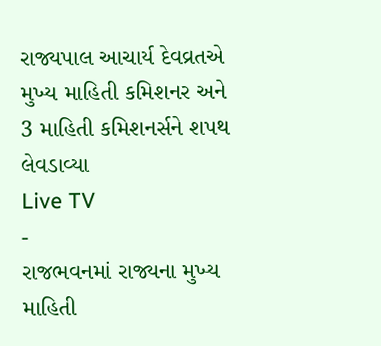રાજ્યપાલ આચાર્ય દેવવ્રતએ મુખ્ય માહિતી કમિશનર અને 3 માહિતી કમિશનર્સને શપથ લેવડાવ્યા
Live TV
-
રાજભવનમાં રાજ્યના મુખ્ય માહિતી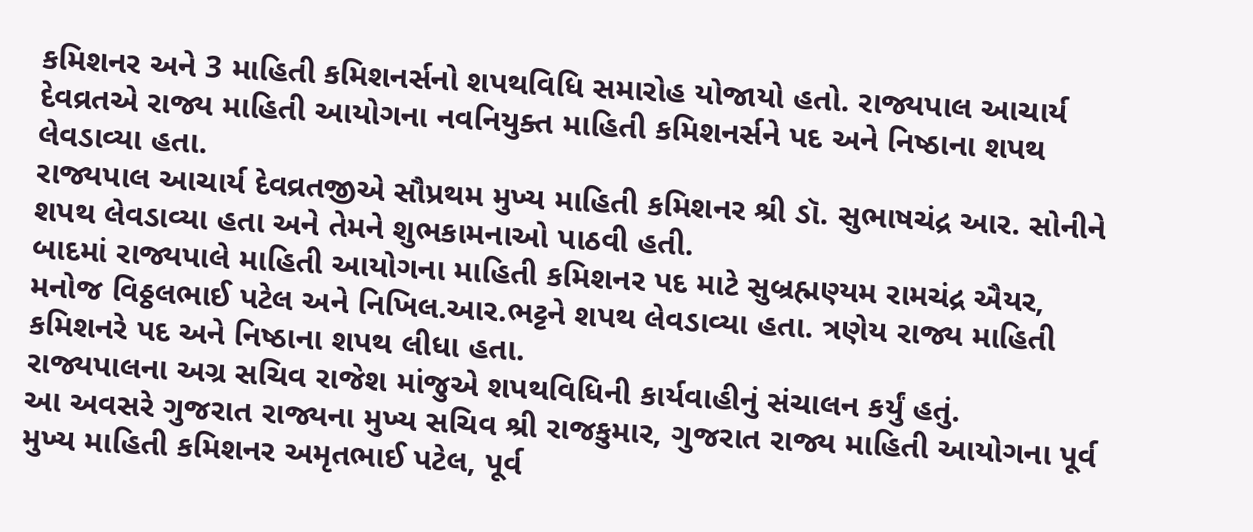કમિશનર અને 3 માહિતી કમિશનર્સનો શપથવિધિ સમારોહ યોજાયો હતો. રાજ્યપાલ આચાર્ય દેવવ્રતએ રાજ્ય માહિતી આયોગના નવનિયુક્ત માહિતી કમિશનર્સને પદ અને નિષ્ઠાના શપથ લેવડાવ્યા હતા.
રાજ્યપાલ આચાર્ય દેવવ્રતજીએ સૌપ્રથમ મુખ્ય માહિતી કમિશનર શ્રી ડૉ. સુભાષચંદ્ર આર. સોનીને શપથ લેવડાવ્યા હતા અને તેમને શુભકામનાઓ પાઠવી હતી.
બાદમાં રાજ્યપાલે માહિતી આયોગના માહિતી કમિશનર પદ માટે સુબ્રહ્મણ્યમ રામચંદ્ર ઐયર, મનોજ વિઠ્ઠલભાઈ પટેલ અને નિખિલ.આર.ભટ્ટને શપથ લેવડાવ્યા હતા. ત્રણેય રાજ્ય માહિતી કમિશનરે પદ અને નિષ્ઠાના શપથ લીધા હતા.
રાજ્યપાલના અગ્ર સચિવ રાજેશ માંજુએ શપથવિધિની કાર્યવાહીનું સંચાલન કર્યું હતું.
આ અવસરે ગુજરાત રાજ્યના મુખ્ય સચિવ શ્રી રાજકુમાર, ગુજરાત રાજ્ય માહિતી આયોગના પૂર્વ મુખ્ય માહિતી કમિશનર અમૃતભાઈ પટેલ, પૂર્વ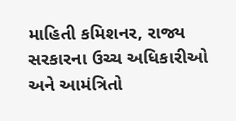માહિતી કમિશનર, રાજ્ય સરકારના ઉચ્ચ અધિકારીઓ અને આમંત્રિતો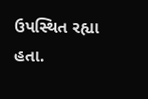ઉપસ્થિત રહ્યા હતા.